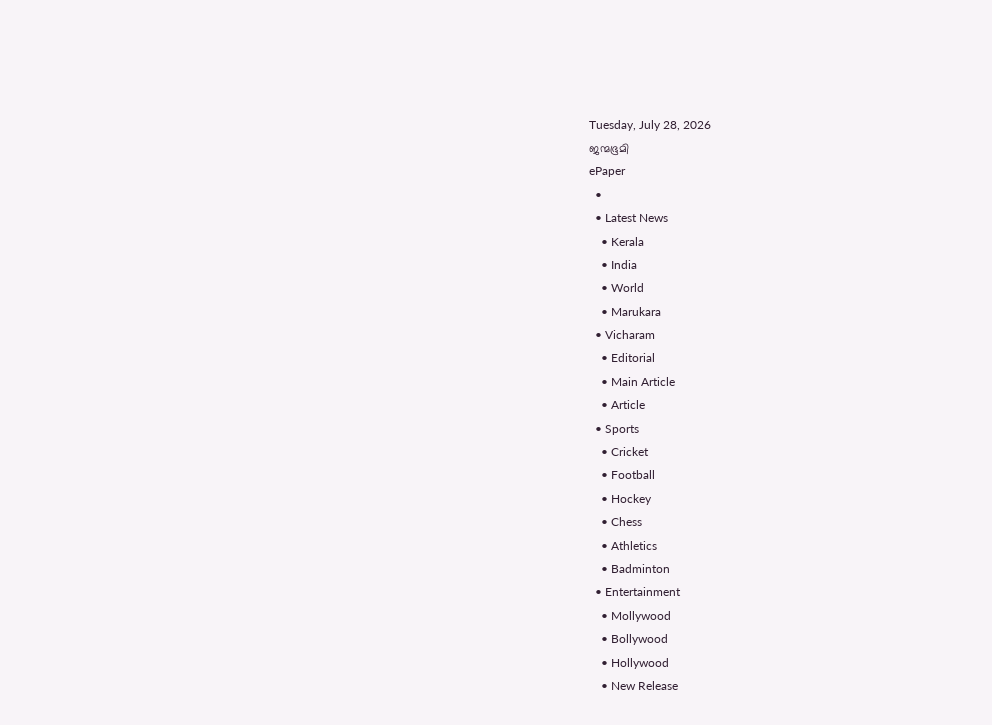Tuesday, July 28, 2026
ജന്മഭൂമി
ePaper
  •
  • Latest News
    • Kerala
    • India
    • World
    • Marukara
  • Vicharam
    • Editorial
    • Main Article
    • Article
  • Sports
    • Cricket
    • Football
    • Hockey
    • Chess
    • Athletics
    • Badminton
  • Entertainment
    • Mollywood
    • Bollywood
    • Hollywood
    • New Release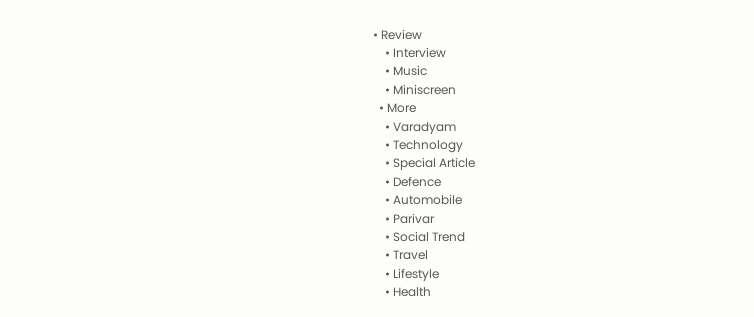• Review
    • Interview
    • Music
    • Miniscreen
  • More
    • Varadyam
    • Technology
    • Special Article
    • Defence
    • Automobile
    • Parivar
    • Social Trend
    • Travel
    • Lifestyle
    • Health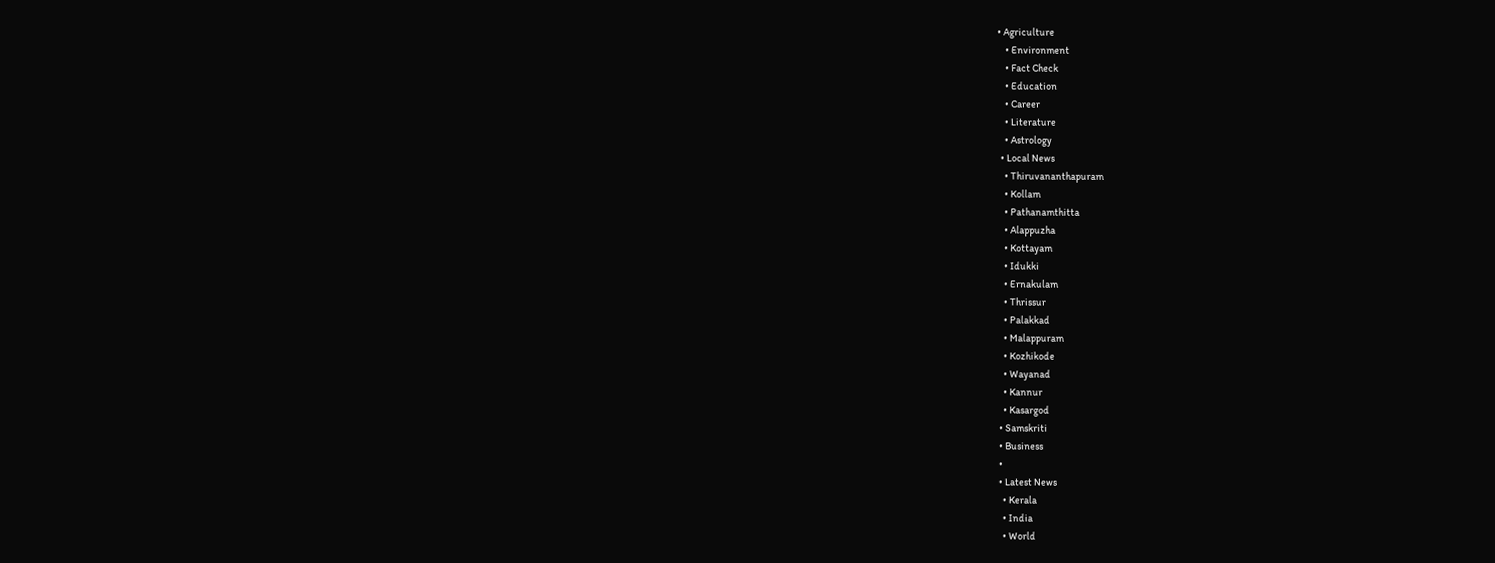• Agriculture
    • Environment
    • Fact Check
    • Education
    • Career
    • Literature
    • Astrology
  • Local News
    • Thiruvananthapuram
    • Kollam
    • Pathanamthitta
    • Alappuzha
    • Kottayam
    • Idukki
    • Ernakulam
    • Thrissur
    • Palakkad
    • Malappuram
    • Kozhikode
    • Wayanad
    • Kannur
    • Kasargod
  • Samskriti
  • Business
  •
  • Latest News
    • Kerala
    • India
    • World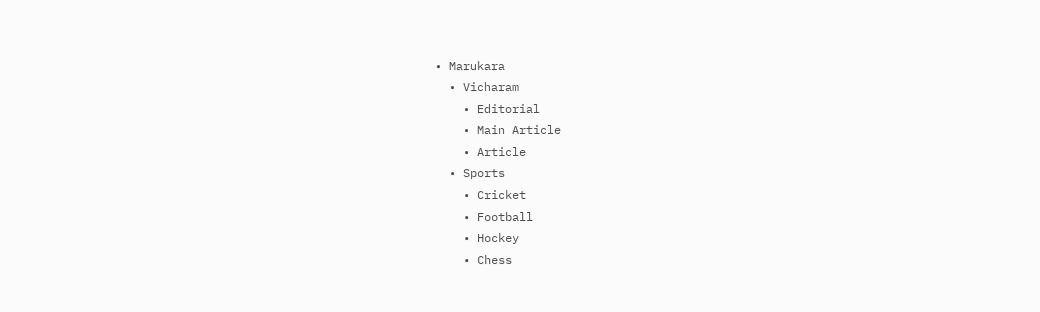• Marukara
  • Vicharam
    • Editorial
    • Main Article
    • Article
  • Sports
    • Cricket
    • Football
    • Hockey
    • Chess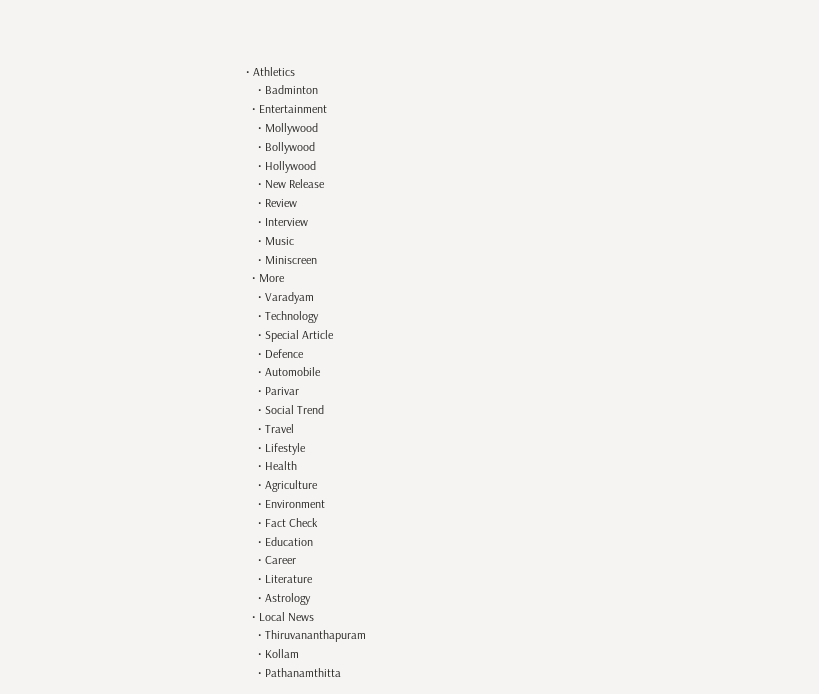• Athletics
    • Badminton
  • Entertainment
    • Mollywood
    • Bollywood
    • Hollywood
    • New Release
    • Review
    • Interview
    • Music
    • Miniscreen
  • More
    • Varadyam
    • Technology
    • Special Article
    • Defence
    • Automobile
    • Parivar
    • Social Trend
    • Travel
    • Lifestyle
    • Health
    • Agriculture
    • Environment
    • Fact Check
    • Education
    • Career
    • Literature
    • Astrology
  • Local News
    • Thiruvananthapuram
    • Kollam
    • Pathanamthitta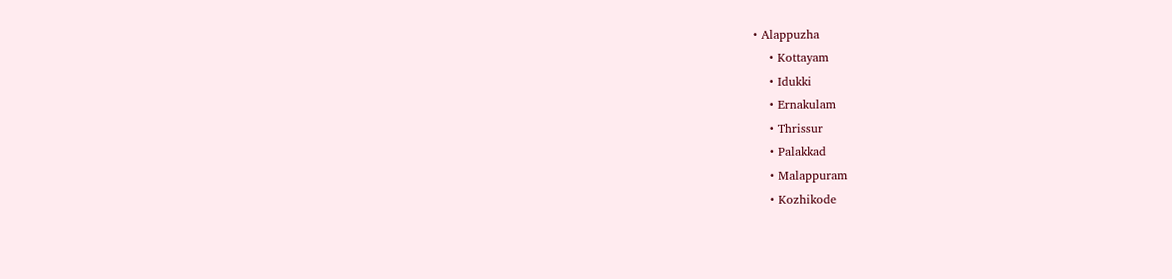• Alappuzha
    • Kottayam
    • Idukki
    • Ernakulam
    • Thrissur
    • Palakkad
    • Malappuram
    • Kozhikode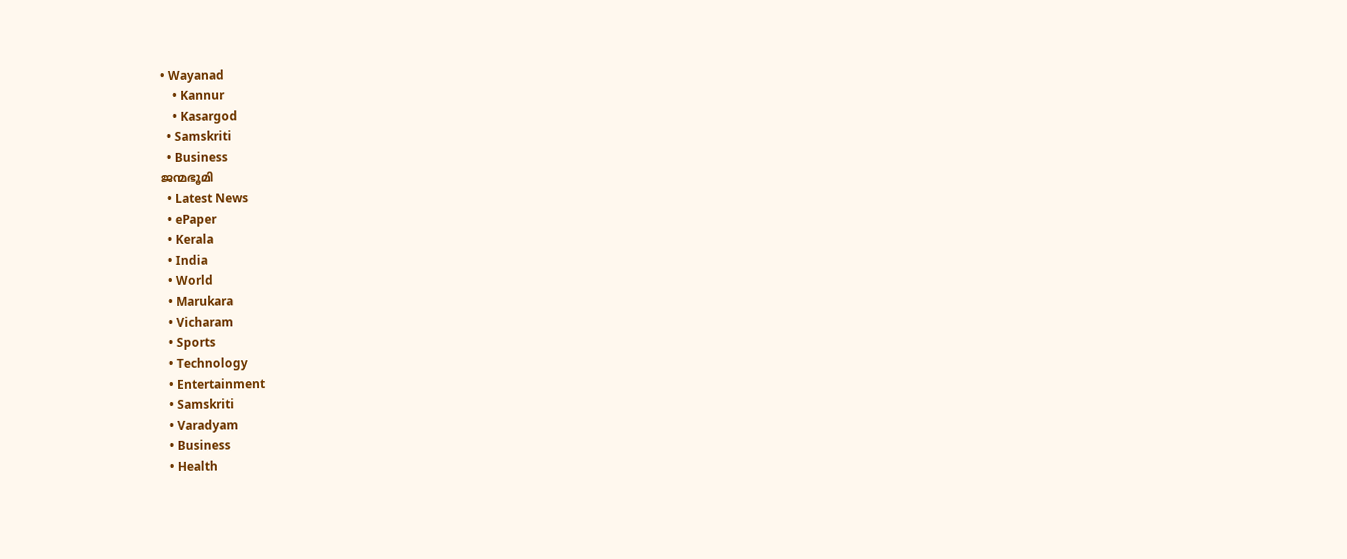• Wayanad
    • Kannur
    • Kasargod
  • Samskriti
  • Business
ജന്മഭൂമി
  • Latest News
  • ePaper
  • Kerala
  • India
  • World
  • Marukara
  • Vicharam
  • Sports
  • Technology
  • Entertainment
  • Samskriti
  • Varadyam
  • Business
  • Health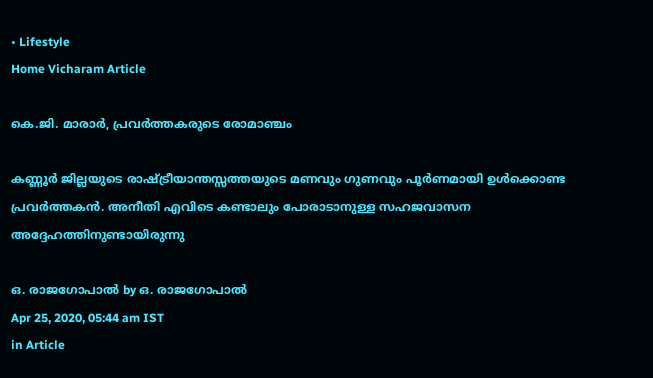• Lifestyle
Home Vicharam Article

കെ.ജി. മാരാര്‍, പ്രവര്‍ത്തകരുടെ രോമാഞ്ചം

കണ്ണൂര്‍ ജില്ലയുടെ രാഷ്‌ട്രീയാന്തസ്സത്തയുടെ മണവും ഗുണവും പൂര്‍ണമായി ഉള്‍ക്കൊണ്ട പ്രവര്‍ത്തകന്‍. അനീതി എവിടെ കണ്ടാലും പോരാടാനുള്ള സഹജവാസന അദ്ദേഹത്തിനുണ്ടായിരുന്നു

ഒ. രാജഗോപാല്‍ by ഒ. രാജഗോപാല്‍
Apr 25, 2020, 05:44 am IST
in Article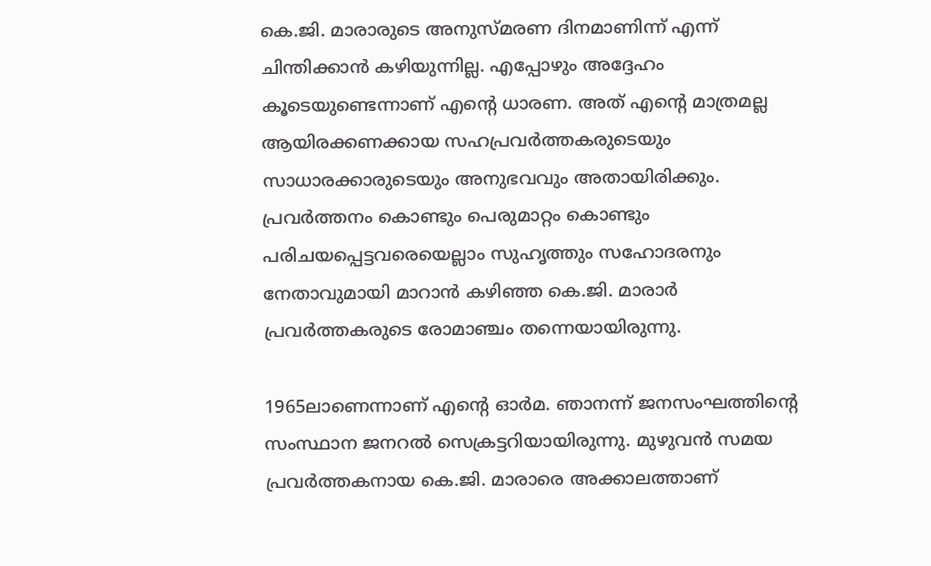കെ.ജി. മാരാരുടെ അനുസ്മരണ ദിനമാണിന്ന് എന്ന് ചിന്തിക്കാന്‍ കഴിയുന്നില്ല. എപ്പോഴും അദ്ദേഹം കൂടെയുണ്ടെന്നാണ് എന്റെ ധാരണ. അത് എന്റെ മാത്രമല്ല ആയിരക്കണക്കായ സഹപ്രവര്‍ത്തകരുടെയും സാധാരക്കാരുടെയും അനുഭവവും അതായിരിക്കും. പ്രവര്‍ത്തനം കൊണ്ടും പെരുമാറ്റം കൊണ്ടും പരിചയപ്പെട്ടവരെയെല്ലാം സുഹൃത്തും സഹോദരനും നേതാവുമായി മാറാന്‍ കഴിഞ്ഞ കെ.ജി. മാരാര്‍ പ്രവര്‍ത്തകരുടെ രോമാഞ്ചം തന്നെയായിരുന്നു.

1965ലാണെന്നാണ് എന്റെ ഓര്‍മ. ഞാനന്ന് ജനസംഘത്തിന്റെ സംസ്ഥാന ജനറല്‍ സെക്രട്ടറിയായിരുന്നു. മുഴുവന്‍ സമയ പ്രവര്‍ത്തകനായ കെ.ജി. മാരാരെ അക്കാലത്താണ്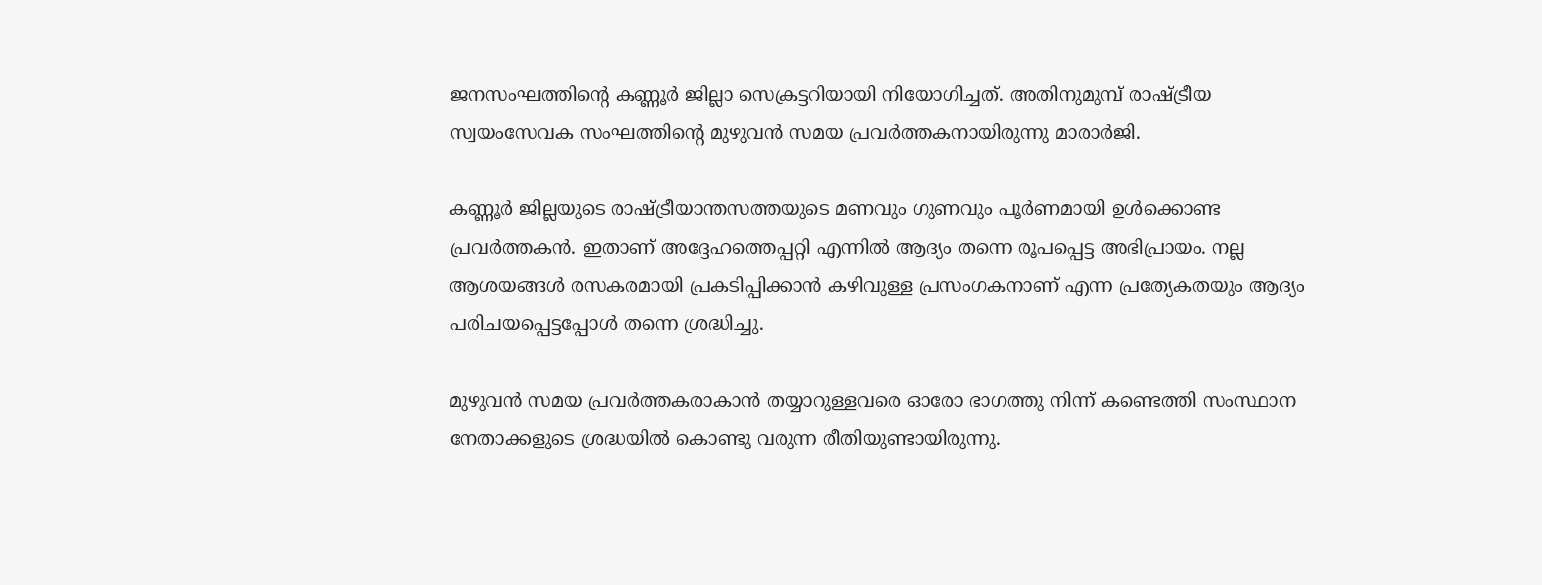ജനസംഘത്തിന്റെ കണ്ണൂര്‍ ജില്ലാ സെക്രട്ടറിയായി നിയോഗിച്ചത്. അതിനുമുമ്പ് രാഷ്‌ട്രീയ സ്വയംസേവക സംഘത്തിന്റെ മുഴുവന്‍ സമയ പ്രവര്‍ത്തകനായിരുന്നു മാരാര്‍ജി.

കണ്ണൂര്‍ ജില്ലയുടെ രാഷ്‌ട്രീയാന്തസത്തയുടെ മണവും ഗുണവും പൂര്‍ണമായി ഉള്‍ക്കൊണ്ട പ്രവര്‍ത്തകന്‍. ഇതാണ് അദ്ദേഹത്തെപ്പറ്റി എന്നില്‍ ആദ്യം തന്നെ രൂപപ്പെട്ട അഭിപ്രായം. നല്ല ആശയങ്ങള്‍ രസകരമായി പ്രകടിപ്പിക്കാന്‍ കഴിവുള്ള പ്രസംഗകനാണ് എന്ന പ്രത്യേകതയും ആദ്യം പരിചയപ്പെട്ടപ്പോള്‍ തന്നെ ശ്രദ്ധിച്ചു.

മുഴുവന്‍ സമയ പ്രവര്‍ത്തകരാകാന്‍ തയ്യാറുള്ളവരെ ഓരോ ഭാഗത്തു നിന്ന് കണ്ടെത്തി സംസ്ഥാന നേതാക്കളുടെ ശ്രദ്ധയില്‍ കൊണ്ടു വരുന്ന രീതിയുണ്ടായിരുന്നു.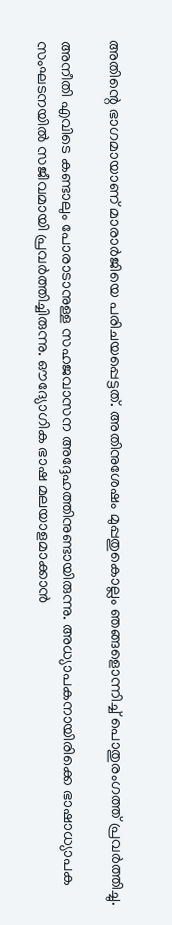അതിന്റെ ഭാഗമായാണ് മാരാര്‍ജിയെ പരിചയപ്പെട്ടത്. അതിനുശേഷം മുപ്പതുകൊല്ലം ഞങ്ങളൊന്നിച്ച് പൊതുരംഗത്ത് പ്രവര്‍ത്തിച്ചു.

അനീതി എവിടെ കണ്ടാലും പോരാടാനുള്ള സഹജവാസന അദ്ദേഹത്തിനുണ്ടായിരുന്നു. അധ്യാപകനായിരിക്കെ ഭാഷാധ്യാപക സംഘടനയില്‍ സജീവമായി പ്രവര്‍ത്തിച്ചിരുന്നു. ഔദ്യോഗിക ഭാഷ മലയാളമാക്കാന്‍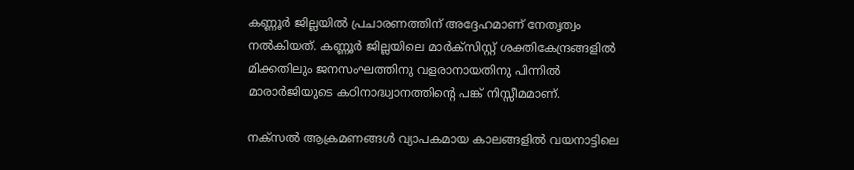കണ്ണൂര്‍ ജില്ലയില്‍ പ്രചാരണത്തിന് അദ്ദേഹമാണ് നേതൃത്വം നല്‍കിയത്. കണ്ണൂര്‍ ജില്ലയിലെ മാര്‍ക്‌സിസ്റ്റ് ശക്തികേന്ദ്രങ്ങളില്‍ മിക്കതിലും ജനസംഘത്തിനു വളരാനായതിനു പിന്നില്‍ മാരാര്‍ജിയുടെ കഠിനാദ്ധ്വാനത്തിന്റെ പങ്ക് നിസ്സീമമാണ്.

നക്‌സല്‍ ആക്രമണങ്ങള്‍ വ്യാപകമായ കാലങ്ങളില്‍ വയനാട്ടിലെ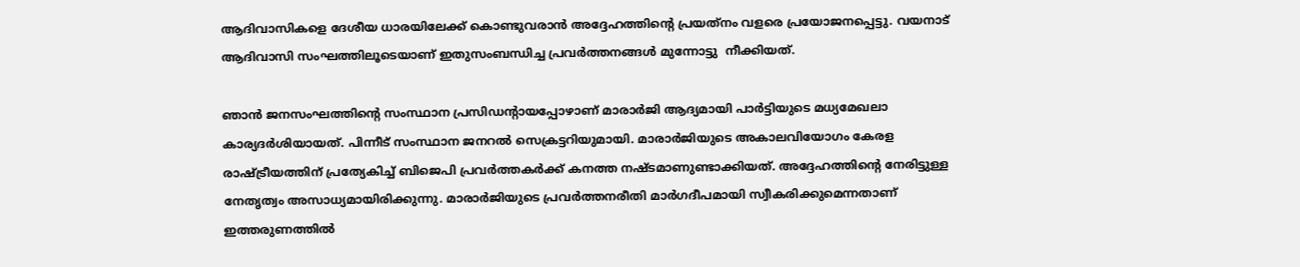ആദിവാസികളെ ദേശീയ ധാരയിലേക്ക് കൊണ്ടുവരാന്‍ അദ്ദേഹത്തിന്റെ പ്രയത്‌നം വളരെ പ്രയോജനപ്പെട്ടു. വയനാട് ആദിവാസി സംഘത്തിലൂടെയാണ് ഇതുസംബന്ധിച്ച പ്രവര്‍ത്തനങ്ങള്‍ മുന്നോട്ടു  നീക്കിയത്.

ഞാന്‍ ജനസംഘത്തിന്റെ സംസ്ഥാന പ്രസിഡന്റായപ്പോഴാണ് മാരാര്‍ജി ആദ്യമായി പാര്‍ട്ടിയുടെ മധ്യമേഖലാ കാര്യദര്‍ശിയായത്. പിന്നീട് സംസ്ഥാന ജനറല്‍ സെക്രട്ടറിയുമായി. മാരാര്‍ജിയുടെ അകാലവിയോഗം കേരള രാഷ്‌ട്രീയത്തിന് പ്രത്യേകിച്ച് ബിജെപി പ്രവര്‍ത്തകര്‍ക്ക് കനത്ത നഷ്ടമാണുണ്ടാക്കിയത്. അദ്ദേഹത്തിന്റെ നേരിട്ടുള്ള നേതൃത്വം അസാധ്യമായിരിക്കുന്നു. മാരാര്‍ജിയുടെ പ്രവര്‍ത്തനരീതി മാര്‍ഗദീപമായി സ്വീകരിക്കുമെന്നതാണ് ഇത്തരുണത്തില്‍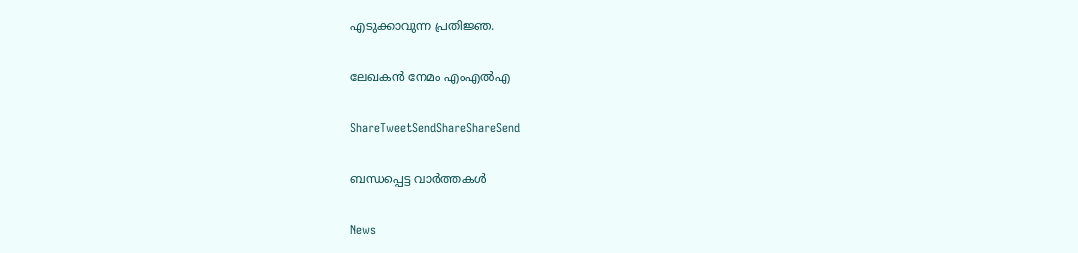എടുക്കാവുന്ന പ്രതിജ്ഞ.

ലേഖകന്‍ നേമം എംഎല്‍എ

ShareTweetSendShareShareSend

ബന്ധപ്പെട്ട വാര്‍ത്തകള്‍

News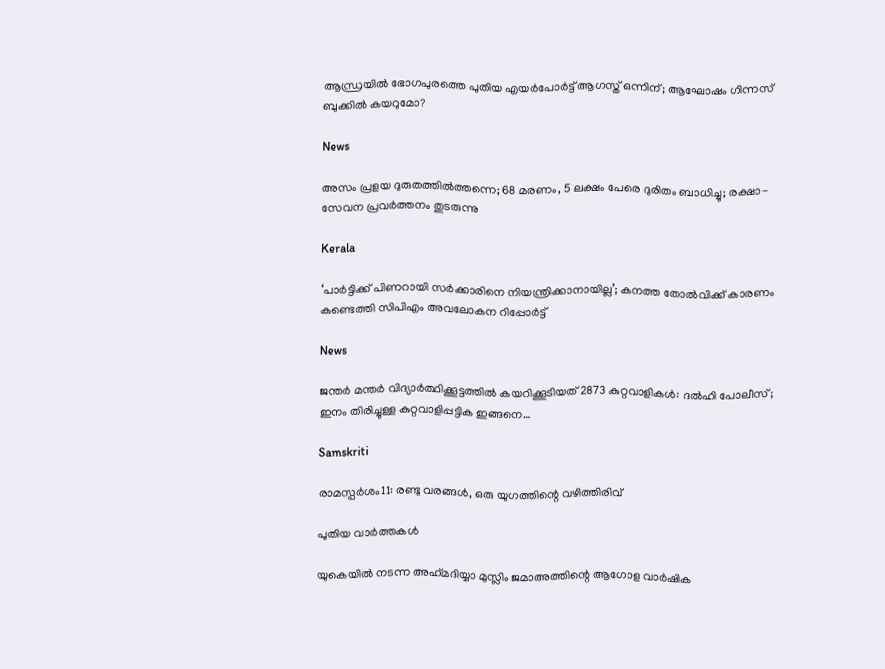ആന്ധ്രയിൽ ഭോഗപുരത്തെ പുതിയ എയർപോർട്ട് ആഗസ്ത് ഒന്നിന്; ആഘോഷം ഗിന്നസ് ബുക്കിൽ കയറുമോ?

News

അസം പ്രളയ ദുരുതത്തിൽത്തന്നെ; 68 മരണം, 5 ലക്ഷം പേരെ ദുരിതം ബാധിച്ചു; രക്ഷാ-സേവന പ്രവർത്തനം തുടരുന്നു

Kerala

‘പാർട്ടിക്ക് പിണറായി സർക്കാരിനെ നിയന്ത്രിക്കാനായില്ല’; കനത്ത തോൽവിക്ക് കാരണം കണ്ടെത്തി സിപിഎം അവലോകന റിപ്പോർട്ട്

News

ജന്തർ മന്തർ വിദ്യാർത്ഥിക്കൂട്ടത്തിൽ കയറിക്കൂടിയത് 2873 കുറ്റവാളികൾ: ദൽഹി പോലീസ്; ഇനം തിരിച്ചുള്ള കുറ്റവാളിപ്പട്ടിക ഇങ്ങനെ…

Samskriti

രാമസ്പര്‍ശം11: രണ്ടു വരങ്ങള്‍, ഒരു യുഗത്തിന്റെ വഴിത്തിരിവ്

പുതിയ വാര്‍ത്തകള്‍

യുകെയില്‍ നടന്ന അഹ്‌മദിയ്യാ മുസ്ലിം ജമാഅത്തിന്റെ ആഗോള വാര്‍ഷിക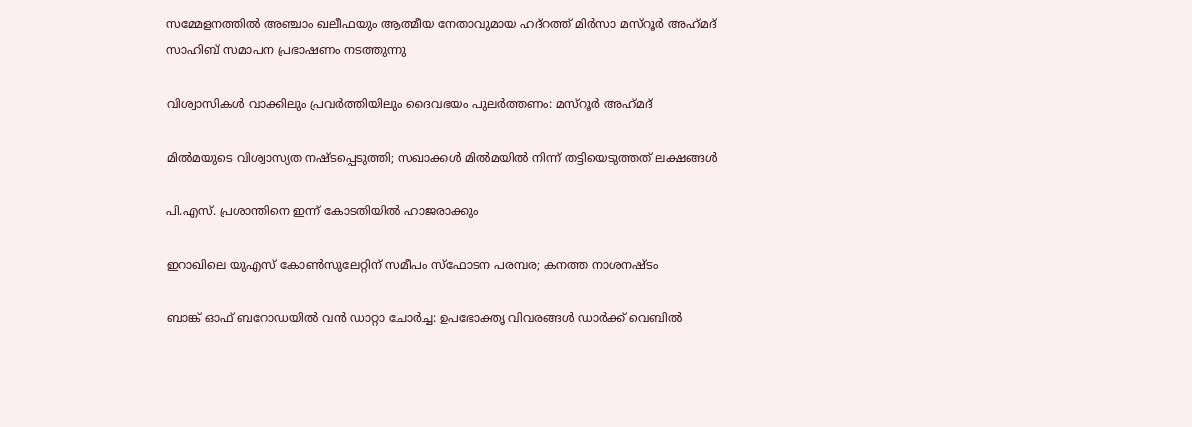സമ്മേളനത്തില്‍ അഞ്ചാം ഖലീഫയും ആത്മീയ നേതാവുമായ ഹദ്റത്ത് മിര്‍സാ മസ്‌റൂര്‍ അഹ്‌മദ് സാഹിബ് സമാപന പ്രഭാഷണം നടത്തുന്നു

വിശ്വാസികള്‍ വാക്കിലും പ്രവര്‍ത്തിയിലും ദൈവഭയം പുലര്‍ത്തണം: മസ്‌റൂര്‍ അഹ്‌മദ്

മില്‍മയുടെ വിശ്വാസ്യത നഷ്ടപ്പെടുത്തി; സഖാക്കള്‍ മില്‍മയില്‍ നിന്ന് തട്ടിയെടുത്തത് ലക്ഷങ്ങള്‍

പി.എസ്. പ്രശാന്തിനെ ഇന്ന് കോടതിയില്‍ ഹാജരാക്കും

ഇറാഖിലെ യുഎസ് കോണ്‍സുലേറ്റിന് സമീപം സ്‌ഫോടന പരമ്പര; കനത്ത നാശനഷ്ടം

ബാങ്ക് ഓഫ് ബറോഡയില്‍ വന്‍ ഡാറ്റാ ചോര്‍ച്ച: ഉപഭോക്തൃ വിവരങ്ങള്‍ ഡാര്‍ക്ക് വെബില്‍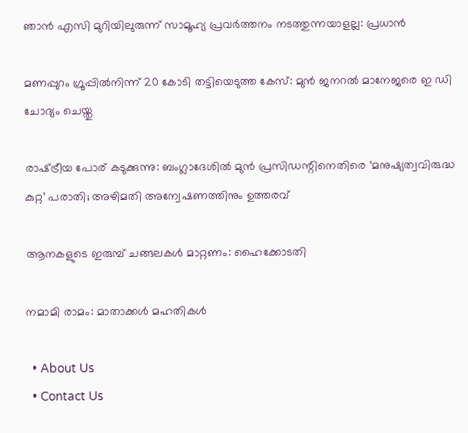ഞാൻ എസി മുറിയിലുരുന്ന് സാമൂഹ്യ പ്രവർത്തനം നടത്തുന്നയാളല്ല: പ്രധാൻ

മണപ്പുറം ഗ്രൂപ്പില്‍നിന്ന് 20 കോടി തട്ടിയെടുത്ത കേസ്: മുന്‍ ജനറല്‍ മാനേജരെ ഇ ഡി ചോദ്യം ചെയ്തു

രാഷ്‌ട്രീയ പോര് കടുക്കുന്നു: ബംഗ്ലാദേശില്‍ മുന്‍ പ്രസിഡന്റിനെതിരെ ‘മനുഷ്യത്വവിരുദ്ധ കുറ്റ’ പരാതി; അഴിമതി അന്വേഷണത്തിനും ഉത്തരവ്

ആനകളുടെ ഇരുമ്പ് ചങ്ങലകള്‍ മാറ്റണം: ഹൈക്കോടതി

നമാമി രാമം: മാതാക്കള്‍ മഹതികള്‍

  • About Us
  • Contact Us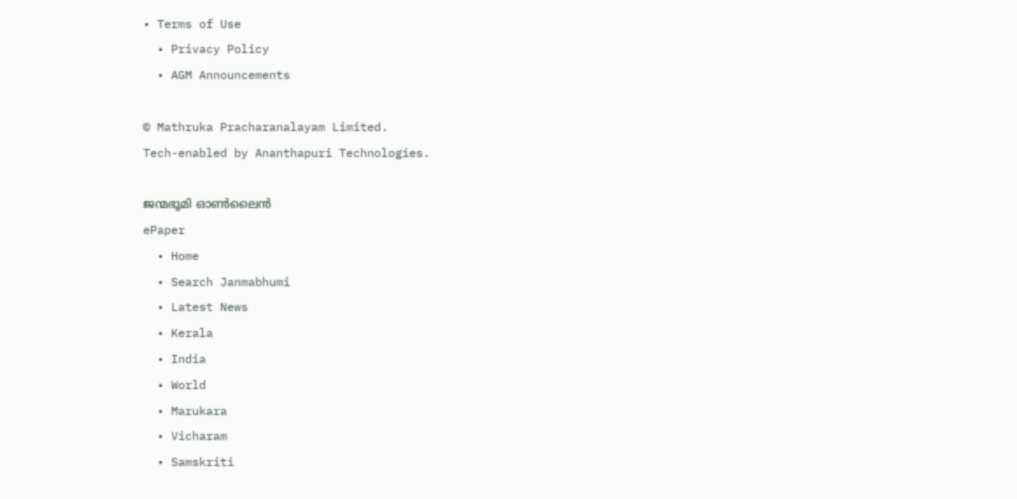• Terms of Use
  • Privacy Policy
  • AGM Announcements

© Mathruka Pracharanalayam Limited.
Tech-enabled by Ananthapuri Technologies.

ജന്മഭൂമി ഓണ്‍ലൈന്‍
ePaper
  • Home
  • Search Janmabhumi
  • Latest News
  • Kerala
  • India
  • World
  • Marukara
  • Vicharam
  • Samskriti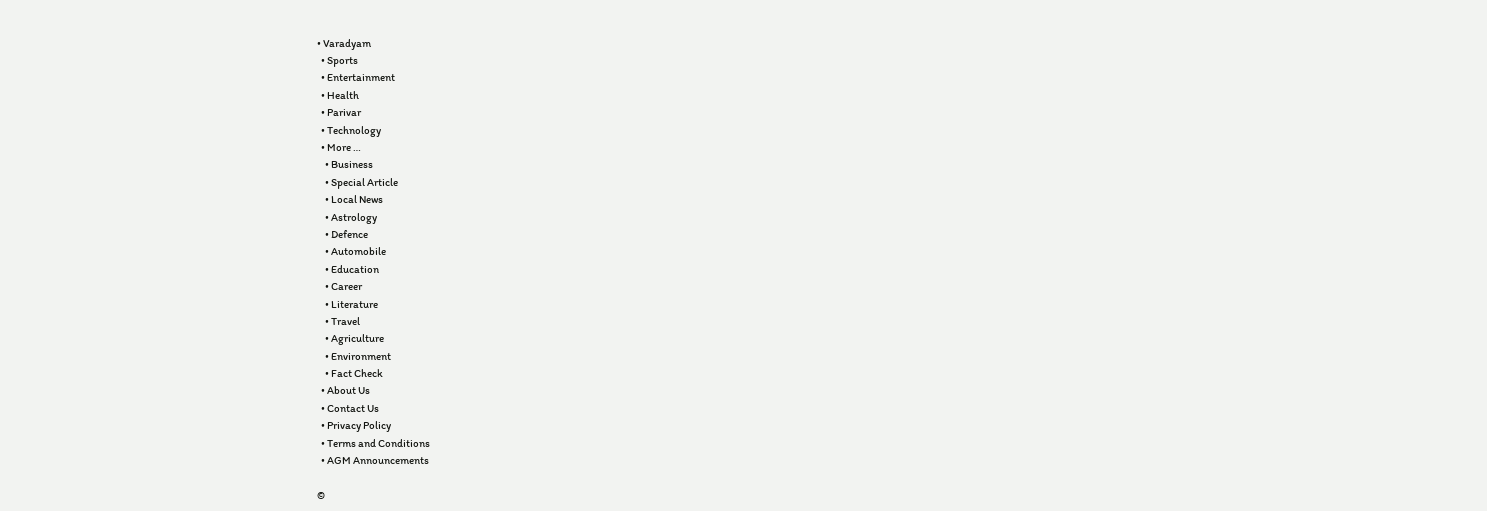• Varadyam
  • Sports
  • Entertainment
  • Health
  • Parivar
  • Technology
  • More …
    • Business
    • Special Article
    • Local News
    • Astrology
    • Defence
    • Automobile
    • Education
    • Career
    • Literature
    • Travel
    • Agriculture
    • Environment
    • Fact Check
  • About Us
  • Contact Us
  • Privacy Policy
  • Terms and Conditions
  • AGM Announcements

©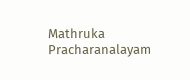Mathruka Pracharanalayam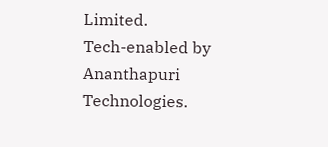Limited.
Tech-enabled by Ananthapuri Technologies.